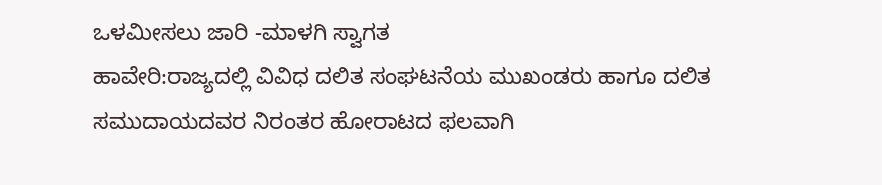ಒಳಮೀಸಲು ಜಾರಿ -ಮಾಳಗಿ ಸ್ವಾಗತ
ಹಾವೇರಿ:ರಾಜ್ಯದಲ್ಲಿ ವಿವಿಧ ದಲಿತ ಸಂಘಟನೆಯ ಮುಖಂಡರು ಹಾಗೂ ದಲಿತ ಸಮುದಾಯದವರ ನಿರಂತರ ಹೋರಾಟದ ಫಲವಾಗಿ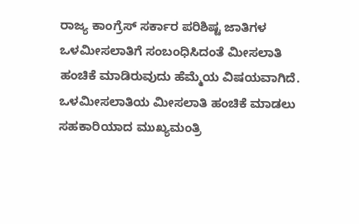ರಾಜ್ಯ ಕಾಂಗ್ರೆಸ್ ಸರ್ಕಾರ ಪರಿಶಿಷ್ಟ ಜಾತಿಗಳ ಒಳಮೀಸಲಾತಿಗೆ ಸಂಬಂಧಿಸಿದಂತೆ ಮೀಸಲಾತಿ ಹಂಚಿಕೆ ಮಾಡಿರುವುದು ಹೆಮ್ಮೆಯ ವಿಷಯವಾಗಿದೆ. ಒಳಮೀಸಲಾತಿಯ ಮೀಸಲಾತಿ ಹಂಚಿಕೆ ಮಾಡಲು ಸಹಕಾರಿಯಾದ ಮುಖ್ಯಮಂತ್ರಿ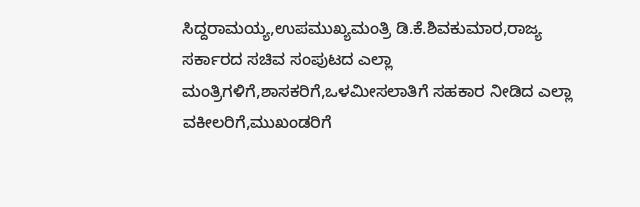ಸಿದ್ದರಾಮಯ್ಯ,ಉಪಮುಖ್ಯಮಂತ್ರಿ ಡಿ.ಕೆ.ಶಿವಕುಮಾರ,ರಾಜ್ಯ ಸರ್ಕಾರದ ಸಚಿವ ಸಂಪುಟದ ಎಲ್ಲಾ ಮಂತ್ರಿಗಳಿಗೆ,ಶಾಸಕರಿಗೆ,ಒಳಮೀಸಲಾತಿಗೆ ಸಹಕಾರ ನೀಡಿದ ಎಲ್ಲಾ ವಕೀಲರಿಗೆ,ಮುಖಂಡರಿಗೆ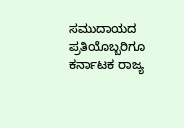ಸಮುದಾಯದ ಪ್ರತಿಯೊಬ್ಬರಿಗೂ ಕರ್ನಾಟಕ ರಾಜ್ಯ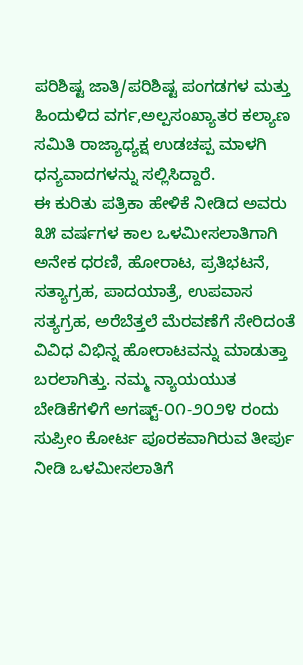ಪರಿಶಿಷ್ಟ ಜಾತಿ/ಪರಿಶಿಷ್ಟ ಪಂಗಡಗಳ ಮತ್ತು ಹಿಂದುಳಿದ ವರ್ಗ,ಅಲ್ಪಸಂಖ್ಯಾತರ ಕಲ್ಯಾಣ ಸಮಿತಿ ರಾಜ್ಯಾಧ್ಯಕ್ಷ ಉಡಚಪ್ಪ ಮಾಳಗಿ ಧನ್ಯವಾದಗಳನ್ನು ಸಲ್ಲಿಸಿದ್ದಾರೆ.
ಈ ಕುರಿತು ಪತ್ರಿಕಾ ಹೇಳಿಕೆ ನೀಡಿದ ಅವರು ೩೫ ವರ್ಷಗಳ ಕಾಲ ಒಳಮೀಸಲಾತಿಗಾಗಿ ಅನೇಕ ಧರಣಿ, ಹೋರಾಟ, ಪ್ರತಿಭಟನೆ, ಸತ್ಯಾಗ್ರಹ, ಪಾದಯಾತ್ರೆ, ಉಪವಾಸ ಸತ್ಯಗ್ರಹ, ಅರೆಬೆತ್ತಲೆ ಮೆರವಣೆಗೆ ಸೇರಿದಂತೆ ವಿವಿಧ ವಿಭಿನ್ನ ಹೋರಾಟವನ್ನು ಮಾಡುತ್ತಾ ಬರಲಾಗಿತ್ತು. ನಮ್ಮ ನ್ಯಾಯಯುತ ಬೇಡಿಕೆಗಳಿಗೆ ಅಗಷ್ಟ್-೦೧-೨೦೨೪ ರಂದು ಸುಪ್ರೀಂ ಕೋರ್ಟ ಪೂರಕವಾಗಿರುವ ತೀರ್ಪು ನೀಡಿ ಒಳಮೀಸಲಾತಿಗೆ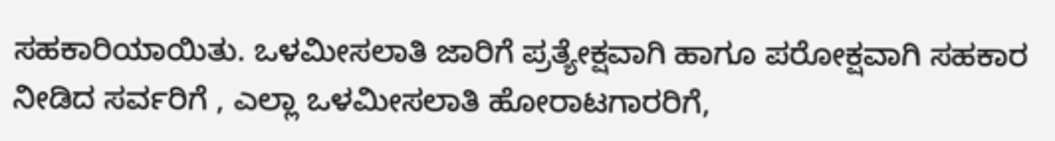ಸಹಕಾರಿಯಾಯಿತು. ಒಳಮೀಸಲಾತಿ ಜಾರಿಗೆ ಪ್ರತ್ಯೇಕ್ಷವಾಗಿ ಹಾಗೂ ಪರೋಕ್ಷವಾಗಿ ಸಹಕಾರ ನೀಡಿದ ಸರ್ವರಿಗೆ , ಎಲ್ಲಾ ಒಳಮೀಸಲಾತಿ ಹೋರಾಟಗಾರರಿಗೆ,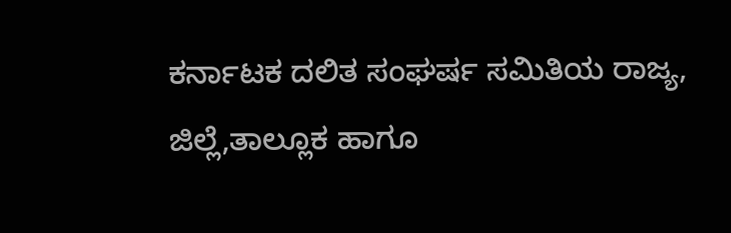ಕರ್ನಾಟಕ ದಲಿತ ಸಂಘರ್ಷ ಸಮಿತಿಯ ರಾಜ್ಯ, ಜಿಲ್ಲೆ,ತಾಲ್ಲೂಕ ಹಾಗೂ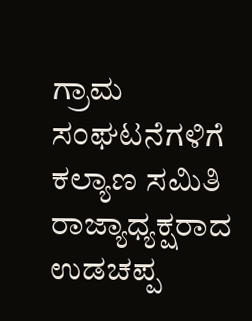ಗ್ರಾಮ ಸಂಘಟನೆಗಳಿಗೆ ಕಲ್ಯಾಣ ಸಮಿತಿ ರಾಜ್ಯಾಧ್ಯಕ್ಷರಾದ ಉಡಚಪ್ಪ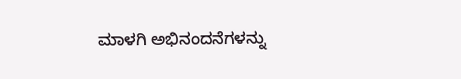ಮಾಳಗಿ ಅಭಿನಂದನೆಗಳನ್ನು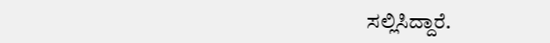ಸಲ್ಲಿಸಿದ್ದಾರೆ.